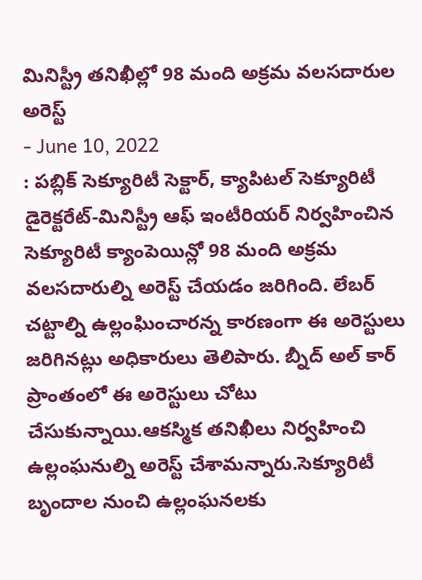మినిస్ట్రీ తనిఖీల్లో 98 మంది అక్రమ వలసదారుల అరెస్ట్
- June 10, 2022
: పబ్లిక్ సెక్యూరిటీ సెక్టార్, క్యాపిటల్ సెక్యూరిటీ డైరెక్టరేట్-మినిస్ట్రీ ఆఫ్ ఇంటీరియర్ నిర్వహించిన సెక్యూరిటీ క్యాంపెయిన్లో 98 మంది అక్రమ వలసదారుల్ని అరెస్ట్ చేయడం జరిగింది. లేబర్ చట్టాల్ని ఉల్లంఘించారన్న కారణంగా ఈ అరెస్టులు జరిగినట్లు అధికారులు తెలిపారు. బ్నీద్ అల్ కార్ ప్రాంతంలో ఈ అరెస్టులు చోటు చేసుకున్నాయి.ఆకస్మిక తనిఖీలు నిర్వహించి ఉల్లంఘనుల్ని అరెస్ట్ చేశామన్నారు.సెక్యూరిటీ బృందాల నుంచి ఉల్లంఘనలకు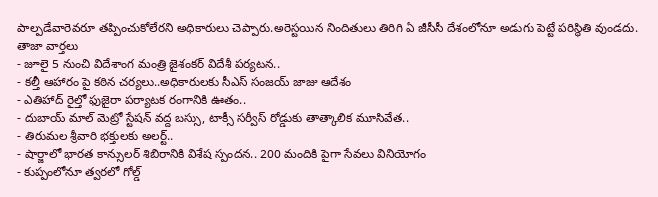పాల్పడేవారెవరూ తప్పించుకోలేరని అధికారులు చెప్పారు.అరెస్టయిన నిందితులు తిరిగి ఏ జీసీసీ దేశంలోనూ అడుగు పెట్టే పరిస్థితి వుండదు.
తాజా వార్తలు
- జూలై 5 నుంచి విదేశాంగ మంత్రి జైశంకర్ విదేశీ పర్యటన..
- కల్తీ ఆహారం పై కఠిన చర్యలు..అధికారులకు సీఎస్ సంజయ్ జాజు ఆదేశం
- ఎతిహాద్ రైల్తో ఫుజైరా పర్యాటక రంగానికి ఊతం..
- దుబాయ్ మాల్ మెట్రో స్టేషన్ వద్ద బస్సు, టాక్సీ సర్వీస్ రోడ్డుకు తాత్కాలిక మూసివేత..
- తిరుమల శ్రీవారి భక్తులకు అలర్ట్..
- షార్జాలో భారత కాన్సులర్ శిబిరానికి విశేష స్పందన.. 200 మందికి పైగా సేవలు వినియోగం
- కుప్పంలోనూ త్వరలో గోల్డ్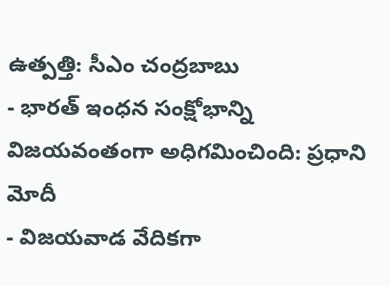ఉత్పత్తి: సీఎం చంద్రబాబు
- భారత్ ఇంధన సంక్షోభాన్ని విజయవంతంగా అధిగమించింది: ప్రధాని మోదీ
- విజయవాడ వేదికగా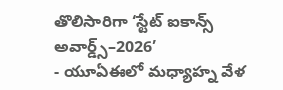తొలిసారిగా ‘స్టేట్ ఐకాన్స్ అవార్డ్స్–2026’
- యూఏఈలో మధ్యాహ్న వేళ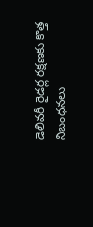డెలివరీ రైడర్ల రక్షణకు కొత్త నిబంధనలు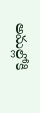అమల్లోకి